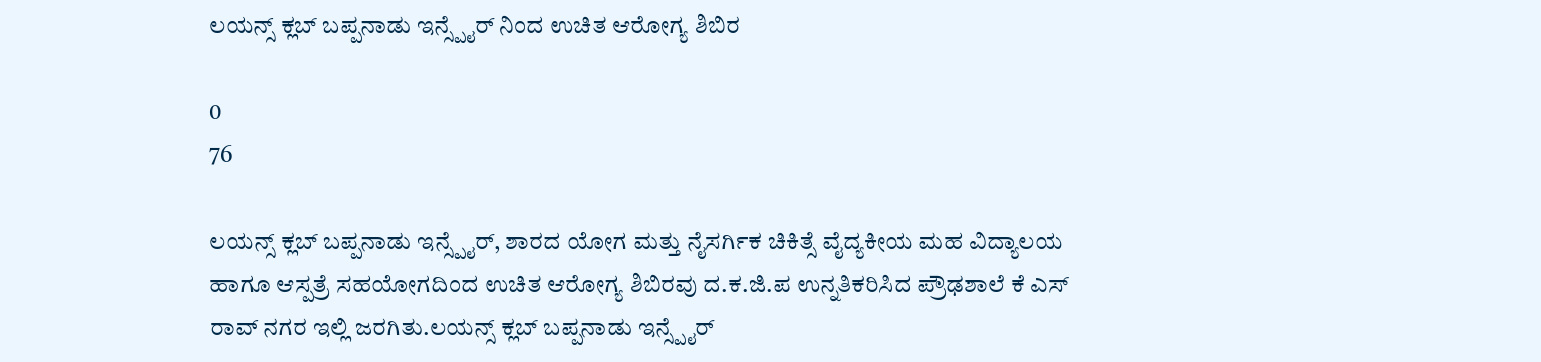ಲಯನ್ಸ್ ಕ್ಲಬ್ ಬಪ್ಪನಾಡು ಇನ್ಸ್ಪೈರ್ ನಿಂದ ಉಚಿತ ಆರೋಗ್ಯ ಶಿಬಿರ

0
76

ಲಯನ್ಸ್ ಕ್ಲಬ್ ಬಪ್ಪನಾಡು ಇನ್ಸ್ಪೈರ್, ಶಾರದ ಯೋಗ ಮತ್ತು ನೈಸರ್ಗಿಕ ಚಿಕಿತ್ಸೆ ವೈದ್ಯಕೀಯ ಮಹ ವಿದ್ಯಾಲಯ ಹಾಗೂ ಆಸ್ಪತ್ರೆ ಸಹಯೋಗದಿಂದ ಉಚಿತ ಆರೋಗ್ಯ ಶಿಬಿರವು ದ.ಕ.ಜಿ.ಪ ಉನ್ನತಿಕರಿಸಿದ ಪ್ರೌಢಶಾಲೆ ಕೆ ಎಸ್ ರಾವ್ ನಗರ ಇಲ್ಲಿ ಜರಗಿತು.ಲಯನ್ಸ್ ಕ್ಲಬ್ ಬಪ್ಪನಾಡು ಇನ್ಸ್ಪೈರ್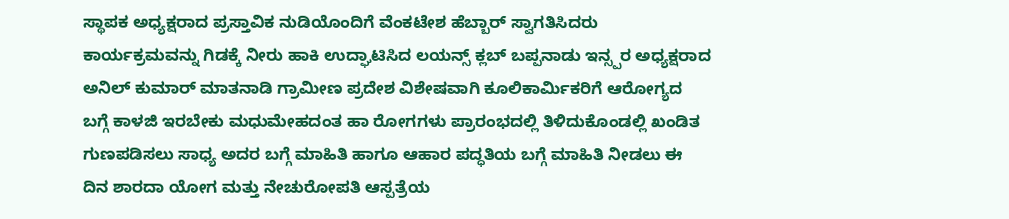ಸ್ಥಾಪಕ ಅಧ್ಯಕ್ಷರಾದ ಪ್ರಸ್ತಾವಿಕ ನುಡಿಯೊಂದಿಗೆ ವೆಂಕಟೇಶ ಹೆಬ್ಬಾರ್ ಸ್ವಾಗತಿಸಿದರು ಕಾರ್ಯಕ್ರಮವನ್ನು ಗಿಡಕ್ಕೆ ನೀರು ಹಾಕಿ ಉದ್ಘಾಟಿಸಿದ ಲಯನ್ಸ್ ಕ್ಲಬ್ ಬಪ್ಪನಾಡು ಇನ್ಸ್ಪರ ಅಧ್ಯಕ್ಷರಾದ ಅನಿಲ್ ಕುಮಾರ್ ಮಾತನಾಡಿ ಗ್ರಾಮೀಣ ಪ್ರದೇಶ ವಿಶೇಷವಾಗಿ ಕೂಲಿಕಾರ್ಮಿಕರಿಗೆ ಆರೋಗ್ಯದ ಬಗ್ಗೆ ಕಾಳಜಿ ಇರಬೇಕು ಮಧುಮೇಹದಂತ ಹಾ ರೋಗಗಳು ಪ್ರಾರಂಭದಲ್ಲಿ ತಿಳಿದುಕೊಂಡಲ್ಲಿ ಖಂಡಿತ ಗುಣಪಡಿಸಲು ಸಾಧ್ಯ ಅದರ ಬಗ್ಗೆ ಮಾಹಿತಿ ಹಾಗೂ ಆಹಾರ ಪದ್ಧತಿಯ ಬಗ್ಗೆ ಮಾಹಿತಿ ನೀಡಲು ಈ ದಿನ ಶಾರದಾ ಯೋಗ ಮತ್ತು ನೇಚುರೋಪತಿ ಆಸ್ಪತ್ರೆಯ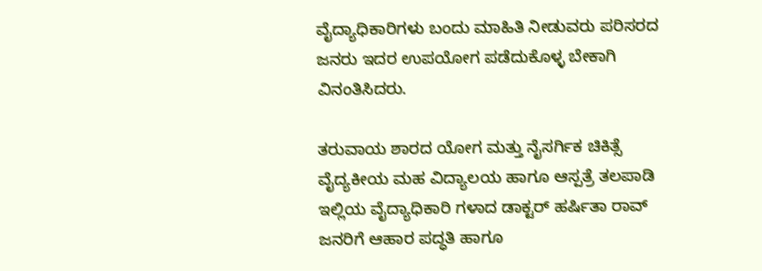ವೈದ್ಯಾಧಿಕಾರಿಗಳು ಬಂದು ಮಾಹಿತಿ ನೀಡುವರು ಪರಿಸರದ ಜನರು ಇದರ ಉಪಯೋಗ ಪಡೆದುಕೊಳ್ಳ ಬೇಕಾಗಿ ವಿನಂತಿಸಿದರು.

ತರುವಾಯ ಶಾರದ ಯೋಗ ಮತ್ತು ನೈಸರ್ಗಿಕ ಚಿಕಿತ್ಸೆ ವೈದ್ಯಕೀಯ ಮಹ ವಿದ್ಯಾಲಯ ಹಾಗೂ ಆಸ್ಪತ್ರೆ ತಲಪಾಡಿ ಇಲ್ಲಿಯ ವೈದ್ಯಾಧಿಕಾರಿ ಗಳಾದ ಡಾಕ್ಟರ್ ಹರ್ಷಿತಾ ರಾವ್ ಜನರಿಗೆ ಆಹಾರ ಪದ್ಧತಿ ಹಾಗೂ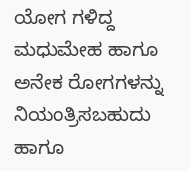ಯೋಗ ಗಳಿದ್ದ ಮಧುಮೇಹ ಹಾಗೂ ಅನೇಕ ರೋಗಗಳನ್ನು ನಿಯಂತ್ರಿಸಬಹುದು ಹಾಗೂ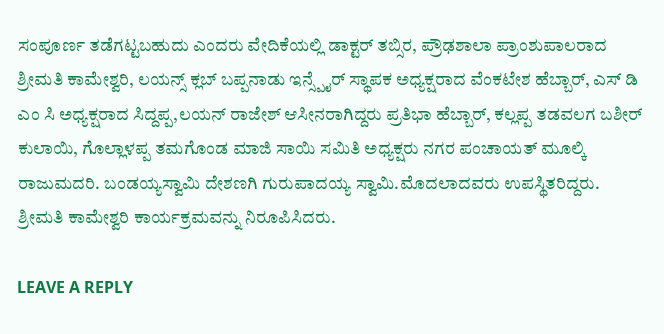ಸಂಪೂರ್ಣ ತಡೆಗಟ್ಟಬಹುದು ಎಂದರು ವೇದಿಕೆಯಲ್ಲಿ ಡಾಕ್ಟರ್ ತಬ್ಸಿರ, ಪ್ರೌಢಶಾಲಾ ಪ್ರಾಂಶುಪಾಲರಾದ ಶ್ರೀಮತಿ ಕಾಮೇಶ್ವರಿ, ಲಯನ್ಸ್ ಕ್ಲಬ್ ಬಪ್ಪನಾಡು ಇನ್ಸ್ಪೈರ್ ಸ್ಥಾಪಕ ಅಧ್ಯಕ್ಷರಾದ ವೆಂಕಟೇಶ ಹೆಬ್ಬಾರ್, ಎಸ್ ಡಿ ಎಂ ಸಿ ಅಧ್ಯಕ್ಷರಾದ ಸಿದ್ದಪ್ಪ,ಲಯನ್ ರಾಜೇಶ್ ಆಸೀನರಾಗಿದ್ದರು ಪ್ರತಿಭಾ ಹೆಬ್ಬಾರ್, ಕಲ್ಲಪ್ಪ ತಡವಲಗ ಬಶೀರ್ ಕುಲಾಯಿ, ಗೊಲ್ಲಾಳಪ್ಪ ತಮಗೊಂಡ ಮಾಜಿ ಸಾಯಿ ಸಮಿತಿ ಅಧ್ಯಕ್ಷರು ನಗರ ಪಂಚಾಯತ್ ಮೂಲ್ಕಿ ರಾಜುಮದರಿ. ಬಂಡಯ್ಯಸ್ವಾಮಿ ದೇಶಣಗಿ ಗುರುಪಾದಯ್ಯ ಸ್ವಾಮಿ.ಮೊದಲಾದವರು ಉಪಸ್ಥಿತರಿದ್ದರು. ಶ್ರೀಮತಿ ಕಾಮೇಶ್ವರಿ ಕಾರ್ಯಕ್ರಮವನ್ನು ನಿರೂಪಿಸಿದರು.

LEAVE A REPLY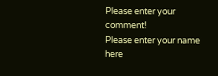Please enter your comment!
Please enter your name here